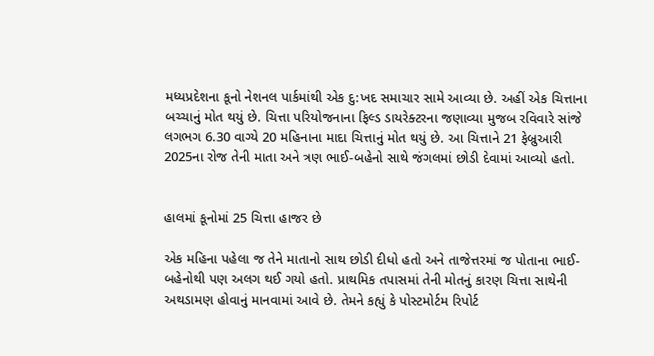મધ્યપ્રદેશના કૂનો નેશનલ પાર્કમાંથી એક દુ:ખદ સમાચાર સામે આવ્યા છે. અહીં એક ચિત્તાના બચ્ચાનું મોત થયું છે. ચિત્તા પરિયોજનાના ફિલ્ડ ડાયરેક્ટરના જણાવ્યા મુજબ રવિવારે સાંજે લગભગ 6.30 વાગ્યે 20 મહિનાના માદા ચિત્તાનું મોત થયું છે. આ ચિત્તાને 21 ફેબ્રુઆરી 2025ના રોજ તેની માતા અને ત્રણ ભાઈ-બહેનો સાથે જંગલમાં છોડી દેવામાં આવ્યો હતો.


હાલમાં કૂનોમાં 25 ચિત્તા હાજર છે

એક મહિના પહેલા જ તેને માતાનો સાથ છોડી દીધો હતો અને તાજેત્તરમાં જ પોતાના ભાઈ-બહેનોથી પણ અલગ થઈ ગયો હતો. પ્રાથમિક તપાસમાં તેની મોતનું કારણ ચિત્તા સાથેની અથડામણ હોવાનું માનવામાં આવે છે. તેમને કહ્યું કે પોસ્ટમોર્ટમ રિપોર્ટ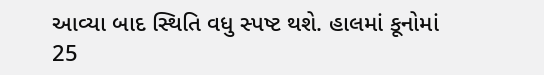આવ્યા બાદ સ્થિતિ વધુ સ્પષ્ટ થશે. હાલમાં કૂનોમાં 25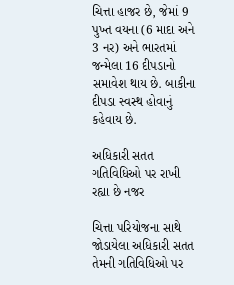ચિત્તા હાજર છે, જેમાં 9 પુખ્ત વયના (6 માદા અને 3 નર) અને ભારતમાં જન્મેલા 16 દીપડાનો સમાવેશ થાય છે. બાકીના દીપડા સ્વસ્થ હોવાનું કહેવાય છે.

અધિકારી સતત ગતિવિધિઓ પર રાખી રહ્યા છે નજર

ચિત્તા પરિયોજના સાથે જોડાયેલા અધિકારી સતત તેમની ગતિવિધિઓ પર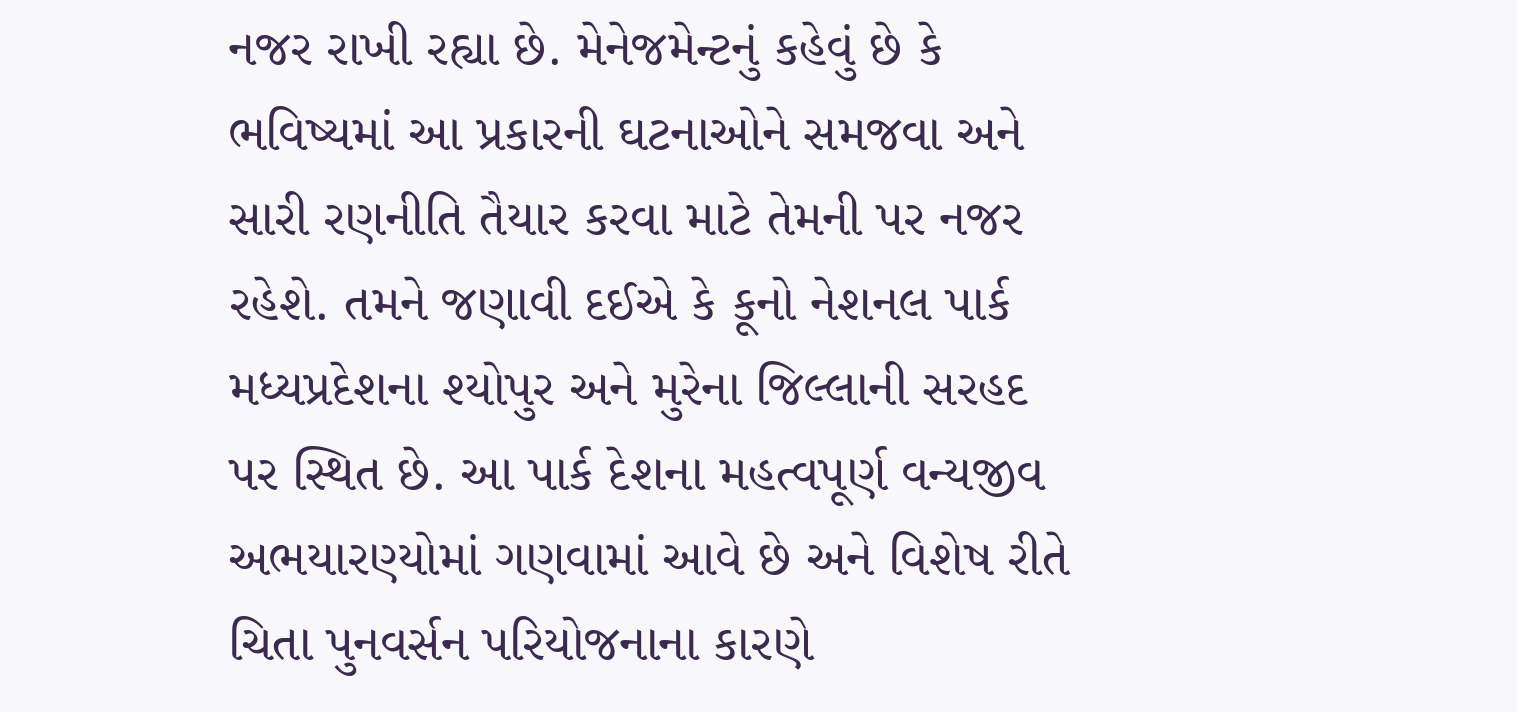નજર રાખી રહ્યા છે. મેનેજમેન્ટનું કહેવું છે કે ભવિષ્યમાં આ પ્રકારની ઘટનાઓને સમજવા અને સારી રણનીતિ તૈયાર કરવા માટે તેમની પર નજર રહેશે. તમને જણાવી દઈએ કે કૂનો નેશનલ પાર્ક મધ્યપ્રદેશના શ્યોપુર અને મુરેના જિલ્લાની સરહદ પર સ્થિત છે. આ પાર્ક દેશના મહત્વપૂર્ણ વન્યજીવ અભયારણ્યોમાં ગણવામાં આવે છે અને વિશેષ રીતે ચિતા પુનવર્સન પરિયોજનાના કારણે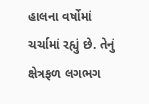હાલના વર્ષોમાં ચર્ચામાં રહ્યું છે. તેનું ક્ષેત્રફળ લગભગ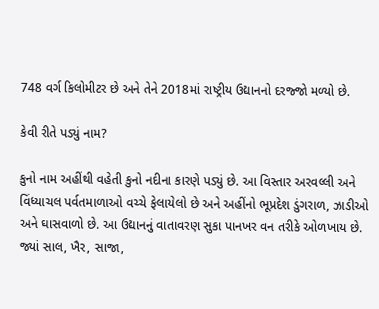748 વર્ગ કિલોમીટર છે અને તેને 2018માં રાષ્ટ્રીય ઉદ્યાનનો દરજ્જો મળ્યો છે.

કેવી રીતે પડ્યું નામ?

કુનો નામ અહીંથી વહેતી કુનો નદીના કારણે પડ્યું છે. આ વિસ્તાર અરવલ્લી અને વિંધ્યાચલ પર્વતમાળાઓ વચ્ચે ફેલાયેલો છે અને અહીંનો ભૂપ્રદેશ ડુંગરાળ, ઝાડીઓ અને ઘાસવાળો છે. આ ઉદ્યાનનું વાતાવરણ સુકા પાનખર વન તરીકે ઓળખાય છે. જ્યાં સાલ, ખૈર, સાજા,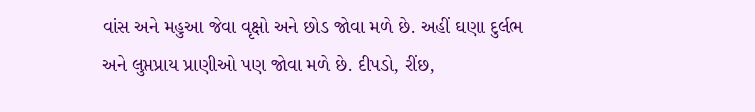વાંસ અને મહુઆ જેવા વૃક્ષો અને છોડ જોવા મળે છે. અહીં ઘણા દુર્લભ અને લુપ્તપ્રાય પ્રાણીઓ પણ જોવા મળે છે. દીપડો, રીંછ,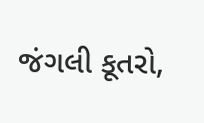જંગલી કૂતરો,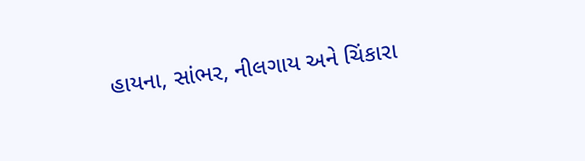હાયના, સાંભર, નીલગાય અને ચિંકારા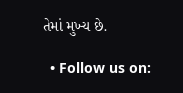તેમાં મુખ્ય છે.

  • Follow us on: